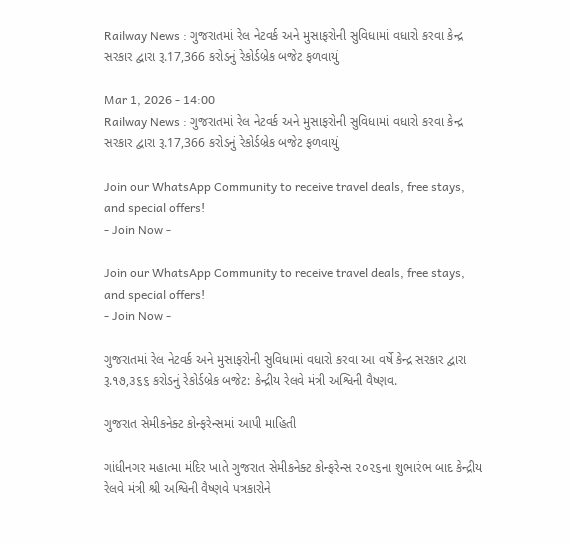Railway News : ગુજરાતમાં રેલ નેટવર્ક અને મુસાફરોની સુવિધામાં વધારો કરવા કેન્દ્ર સરકાર દ્વારા રૂ.17,366 કરોડનું રેકોર્ડબ્રેક બજેટ ફળવાયું

Mar 1, 2026 - 14:00
Railway News : ગુજરાતમાં રેલ નેટવર્ક અને મુસાફરોની સુવિધામાં વધારો કરવા કેન્દ્ર સરકાર દ્વારા રૂ.17,366 કરોડનું રેકોર્ડબ્રેક બજેટ ફળવાયું

Join our WhatsApp Community to receive travel deals, free stays, and special offers!
- Join Now -

Join our WhatsApp Community to receive travel deals, free stays, and special offers!
- Join Now -

ગુજરાતમાં રેલ નેટવર્ક અને મુસાફરોની સુવિધામાં વધારો કરવા આ વર્ષે કેન્દ્ર સરકાર દ્વારા રૂ.૧૭,૩૬૬ કરોડનું રેકોર્ડબ્રેક બજેટ: કેન્દ્રીય રેલવે મંત્રી અશ્વિની વૈષ્ણવ.

ગુજરાત સેમીકનેક્ટ કોન્ફરેન્સમાં આપી માહિતી

ગાંધીનગર મહાત્મા મંદિર ખાતે ગુજરાત સેમીકનેક્ટ કોન્ફરેન્સ ૨૦૨૬ના શુભારંભ બાદ કેન્દ્રીય રેલવે મંત્રી શ્રી અશ્વિની વૈષ્ણવે પત્રકારોને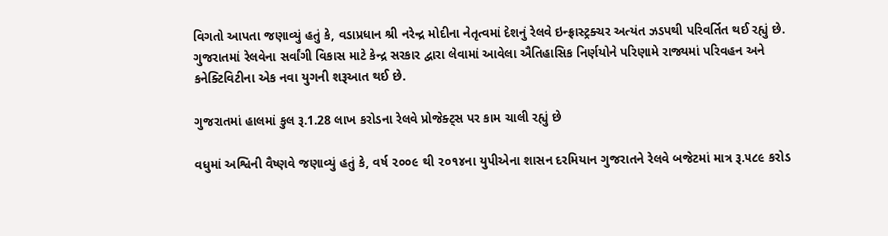વિગતો આપતા જણાવ્યું હતું કે, વડાપ્રધાન શ્રી નરેન્દ્ર મોદીના નેતૃત્વમાં દેશનું રેલવે ઇન્ફ્રાસ્ટ્રક્ચર અત્યંત ઝડપથી પરિવર્તિત થઈ રહ્યું છે. ગુજરાતમાં રેલવેના સર્વાંગી વિકાસ માટે કેન્દ્ર સરકાર દ્વારા લેવામાં આવેલા ઐતિહાસિક નિર્ણયોને પરિણામે રાજ્યમાં પરિવહન અને કનેક્ટિવિટીના એક નવા યુગની શરૂઆત થઈ છે.

ગુજરાતમાં હાલમાં કુલ રૂ.1.28 લાખ કરોડના રેલવે પ્રોજેક્ટ્સ પર કામ ચાલી રહ્યું છે

વધુમાં અશ્વિની વૈષ્ણવે જણાવ્યું હતું કે, વર્ષ ૨૦૦૯ થી ૨૦૧૪ના યુપીએના શાસન દરમિયાન ગુજરાતને રેલવે બજેટમાં માત્ર રૂ.૫૮૯ કરોડ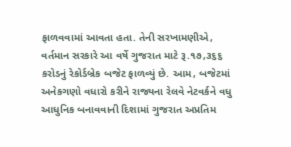ફાળવવામાં આવતા હતા. તેની સરખામણીએ, વર્તમાન સરકારે આ વર્ષે ગુજરાત માટે રૂ.૧૭,૩૬૬ કરોડનું રેકોર્ડબ્રેક બજેટ ફાળવ્યું છે. આમ, બજેટમાં અનેકગણો વધારો કરીને રાજ્યના રેલવે નેટવર્કને વધુ આધુનિક બનાવવાની દિશામાં ગુજરાત અપ્રતિમ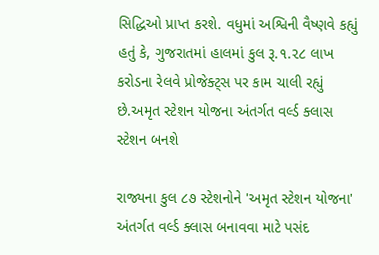સિદ્ધિઓ પ્રાપ્ત કરશે. વધુમાં અશ્વિની વૈષ્ણવે કહ્યું હતું કે, ગુજરાતમાં હાલમાં કુલ રૂ.૧.૨૮ લાખ કરોડના રેલવે પ્રોજેક્ટ્સ પર કામ ચાલી રહ્યું છે.અમૃત સ્ટેશન યોજના અંતર્ગત વર્લ્ડ ક્લાસ સ્ટેશન બનશે

રાજ્યના કુલ ૮૭ સ્ટેશનોને 'અમૃત સ્ટેશન યોજના' અંતર્ગત વર્લ્ડ ક્લાસ બનાવવા માટે પસંદ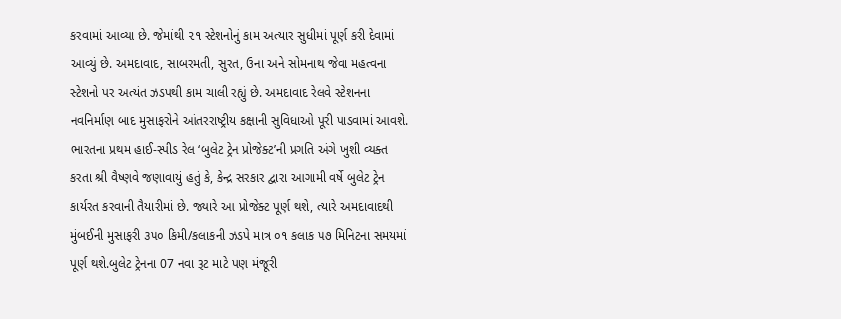કરવામાં આવ્યા છે. જેમાંથી ૨૧ સ્ટેશનોનું કામ અત્યાર સુધીમાં પૂર્ણ કરી દેવામાં આવ્યું છે. અમદાવાદ, સાબરમતી, સુરત, ઉના અને સોમનાથ જેવા મહત્વના સ્ટેશનો પર અત્યંત ઝડપથી કામ ચાલી રહ્યું છે. અમદાવાદ રેલવે સ્ટેશનના નવનિર્માણ બાદ મુસાફરોને આંતરરાષ્ટ્રીય કક્ષાની સુવિધાઓ પૂરી પાડવામાં આવશે. ભારતના પ્રથમ હાઈ-સ્પીડ રેલ ‘બુલેટ ટ્રેન પ્રોજેક્ટ’ની પ્રગતિ અંગે ખુશી વ્યક્ત કરતા શ્રી વૈષ્ણવે જણાવાયું હતું કે, કેન્દ્ર સરકાર દ્વારા આગામી વર્ષે બુલેટ ટ્રેન કાર્યરત કરવાની તૈયારીમાં છે. જ્યારે આ પ્રોજેક્ટ પૂર્ણ થશે, ત્યારે અમદાવાદથી મુંબઈની મુસાફરી ૩૫૦ કિમી/કલાકની ઝડપે માત્ર ૦૧ કલાક ૫૭ મિનિટના સમયમાં પૂર્ણ થશે.બુલેટ ટ્રેનના 07 નવા રૂટ માટે પણ મંજૂરી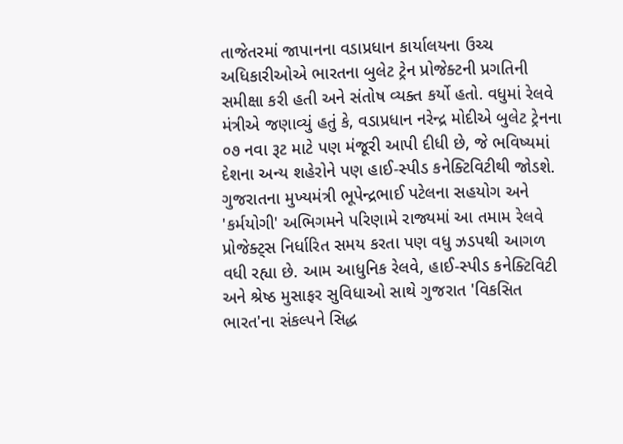તાજેતરમાં જાપાનના વડાપ્રધાન કાર્યાલયના ઉચ્ચ અધિકારીઓએ ભારતના બુલેટ ટ્રેન પ્રોજેક્ટની પ્રગતિની સમીક્ષા કરી હતી અને સંતોષ વ્યક્ત કર્યો હતો. વધુમાં રેલવે મંત્રીએ જણાવ્યું હતું કે, વડાપ્રધાન નરેન્દ્ર મોદીએ બુલેટ ટ્રેનના ૦૭ નવા રૂટ માટે પણ મંજૂરી આપી દીધી છે, જે ભવિષ્યમાં દેશના અન્ય શહેરોને પણ હાઈ-સ્પીડ કનેક્ટિવિટીથી જોડશે. ગુજરાતના મુખ્યમંત્રી ભૂપેન્દ્રભાઈ પટેલના સહયોગ અને 'કર્મયોગી' અભિગમને પરિણામે રાજ્યમાં આ તમામ રેલવે પ્રોજેક્ટ્સ નિર્ધારિત સમય કરતા પણ વધુ ઝડપથી આગળ વધી રહ્યા છે. આમ આધુનિક રેલવે, હાઈ-સ્પીડ કનેક્ટિવિટી અને શ્રેષ્ઠ મુસાફર સુવિધાઓ સાથે ગુજરાત 'વિકસિત ભારત'ના સંકલ્પને સિદ્ધ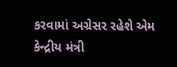કરવામાં અગ્રેસર રહેશે એમ કેન્દ્રીય મંત્રી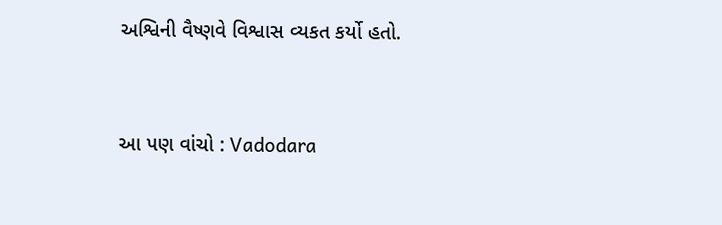અશ્વિની વૈષ્ણવે વિશ્વાસ વ્યકત કર્યો હતો.


આ પણ વાંચો : Vadodara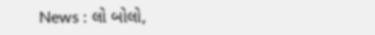News : લો બોલો,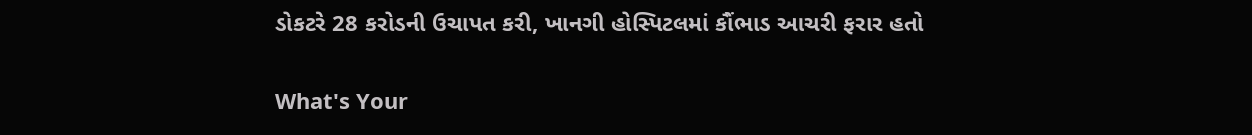ડોકટરે 28 કરોડની ઉચાપત કરી, ખાનગી હોસ્પિટલમાં કૌંભાડ આચરી ફરાર હતો


What's Your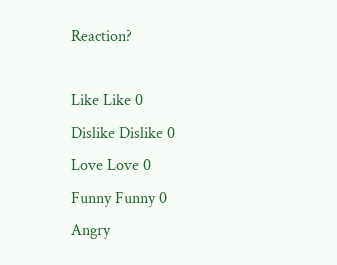Reaction?

Like Like 0
Dislike Dislike 0
Love Love 0
Funny Funny 0
Angry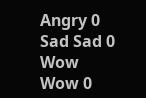Angry 0
Sad Sad 0
Wow Wow 0